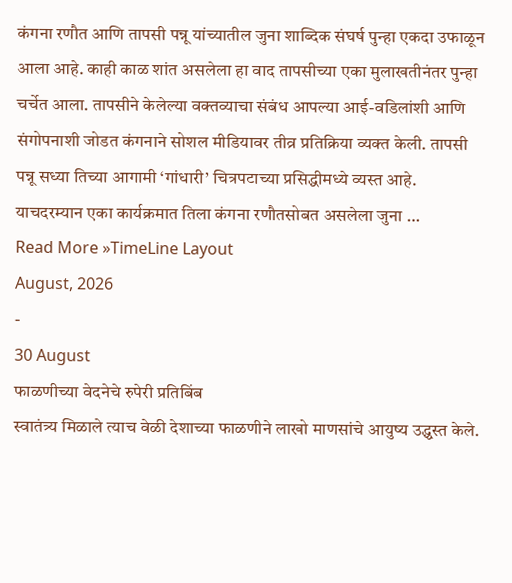कंगना रणौत आणि तापसी पन्नू यांच्यातील जुना शाब्दिक संघर्ष पुन्हा एकदा उफाळून आला आहे. काही काळ शांत असलेला हा वाद तापसीच्या एका मुलाखतीनंतर पुन्हा चर्चेत आला. तापसीने केलेल्या वक्तव्याचा संबंध आपल्या आई-वडिलांशी आणि संगोपनाशी जोडत कंगनाने सोशल मीडियावर तीव्र प्रतिक्रिया व्यक्त केली. तापसी पन्नू सध्या तिच्या आगामी ‘गांधारी’ चित्रपटाच्या प्रसिद्धीमध्ये व्यस्त आहे. याचदरम्यान एका कार्यक्रमात तिला कंगना रणौतसोबत असलेला जुना …
Read More »TimeLine Layout
August, 2026
-
30 August
फाळणीच्या वेदनेचे रुपेरी प्रतिबिंब
स्वातंत्र्य मिळाले त्याच वेळी देशाच्या फाळणीने लाखो माणसांचे आयुष्य उद्ध्वस्त केले.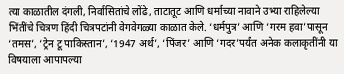त्या काळातील दंगली, निर्वासितांचे लोंढे, ताटातूट आणि धर्माच्या नावाने उभ्या राहिलेल्या भिंतींचे चित्रण हिंदी चित्रपटांनी वेगवेगळ्या काळात केले. ‘धर्मपुत्र’ आणि ‘गरम हवा’पासून ‘तमस’, ‘ट्रेन टू पाकिस्तान’, ‘1947 अर्थ’, ‘पिंजर’ आणि ‘गदर’पर्यंत अनेक कलाकृतींनी या विषयाला आपापल्या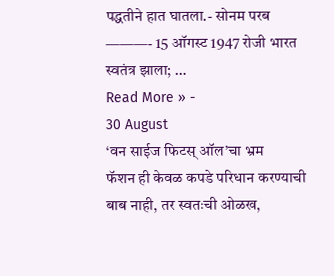पद्धतीने हात घातला.- सोनम परब ———- 15 ऑगस्ट 1947 रोजी भारत स्वतंत्र झाला; …
Read More » -
30 August
‘वन साईज फिटस् ऑल’चा भ्रम
फॅशन ही केवळ कपडे परिधान करण्याची बाब नाही, तर स्वतःची ओळख,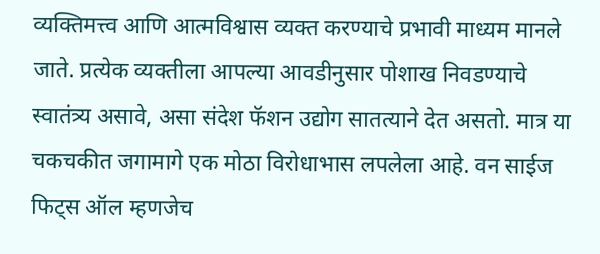व्यक्तिमत्त्व आणि आत्मविश्वास व्यक्त करण्याचे प्रभावी माध्यम मानले जाते. प्रत्येक व्यक्तीला आपल्या आवडीनुसार पोशाख निवडण्याचे स्वातंत्र्य असावे, असा संदेश फॅशन उद्योग सातत्याने देत असतो. मात्र या चकचकीत जगामागे एक मोठा विरोधाभास लपलेला आहे. वन साईज फिट्स ऑल म्हणजेच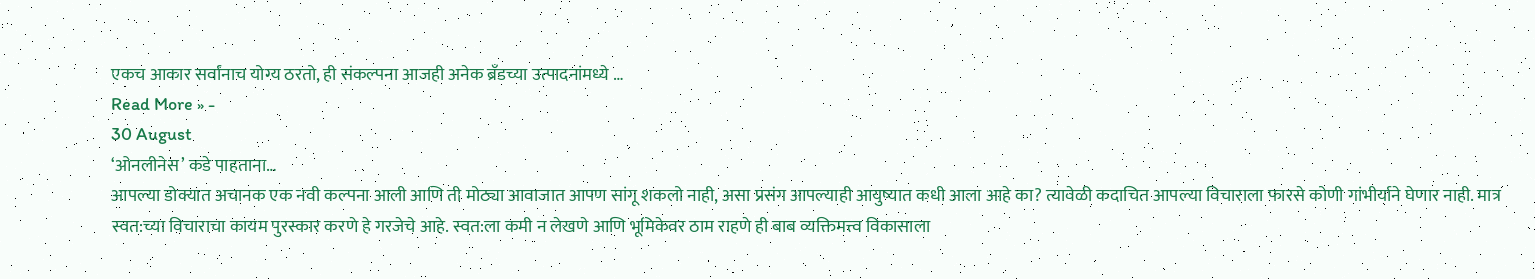एकच आकार सर्वांनाच योग्य ठरतो, ही संकल्पना आजही अनेक ब्रँडच्या उत्पादनांमध्ये …
Read More » -
30 August
‘ओनलीनेस’ कडे पाहताना…
आपल्या डोक्यात अचानक एक नवी कल्पना आली आणि ती मोठ्या आवाजात आपण सांगू शकलो नाही, असा प्रसंग आपल्याही आयुष्यात कधी आला आहे का? त्यावेळी कदाचित आपल्या विचाराला फारसे कोणी गांभीर्याने घेणार नाही. मात्र स्वत:च्या विचाराचा कायम पुरस्कार करणे हे गरजेचे आहे. स्वत:ला कमी न लेखणे आणि भूमिकेवर ठाम राहणे ही बाब व्यक्तिमत्त्व विकासाला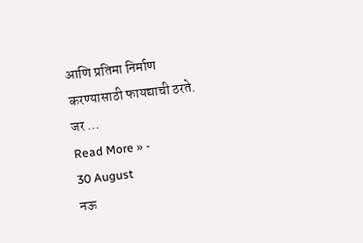आणि प्रतिमा निर्माण करण्यासाठी फायद्याची ठरते. जर …
Read More » -
30 August
नऊ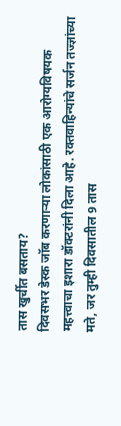तास खुर्चीत बसताय?
दिवसभर डेस्क जॉब करणाऱ्या लोकांसाठी एक आरोग्यविषयक महत्त्वाचा इशारा डॉक्टरांनी दिला आहे. रक्तवाहिन्यांचे सर्जन तज्ज्ञांच्या मते, जर तुम्ही दिवसातील 9 तास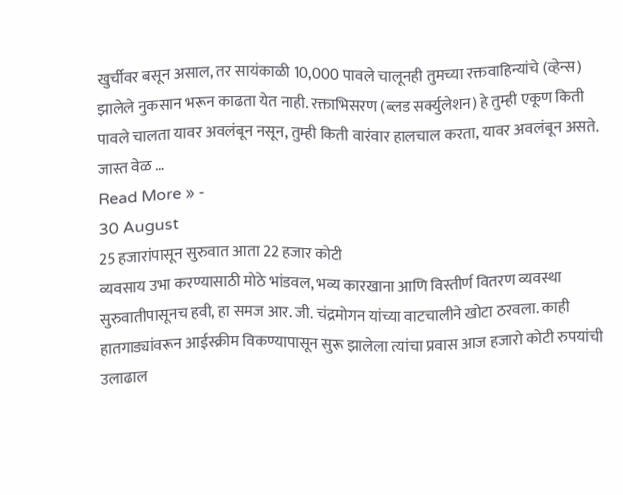खुर्चीवर बसून असाल, तर सायंकाळी 10,000 पावले चालूनही तुमच्या रक्तवाहिन्यांचे (व्हेन्स) झालेले नुकसान भरून काढता येत नाही. रक्ताभिसरण (ब्लड सर्क्युलेशन) हे तुम्ही एकूण किती पावले चालता यावर अवलंबून नसून, तुम्ही किती वारंवार हालचाल करता, यावर अवलंबून असते. जास्त वेळ …
Read More » -
30 August
25 हजारांपासून सुरुवात आता 22 हजार कोटी
व्यवसाय उभा करण्यासाठी मोठे भांडवल, भव्य कारखाना आणि विस्तीर्ण वितरण व्यवस्था सुरुवातीपासूनच हवी, हा समज आर. जी. चंद्रमोगन यांच्या वाटचालीने खोटा ठरवला. काही हातगाड्यांवरून आईस्क्रीम विकण्यापासून सुरू झालेला त्यांचा प्रवास आज हजारो कोटी रुपयांची उलाढाल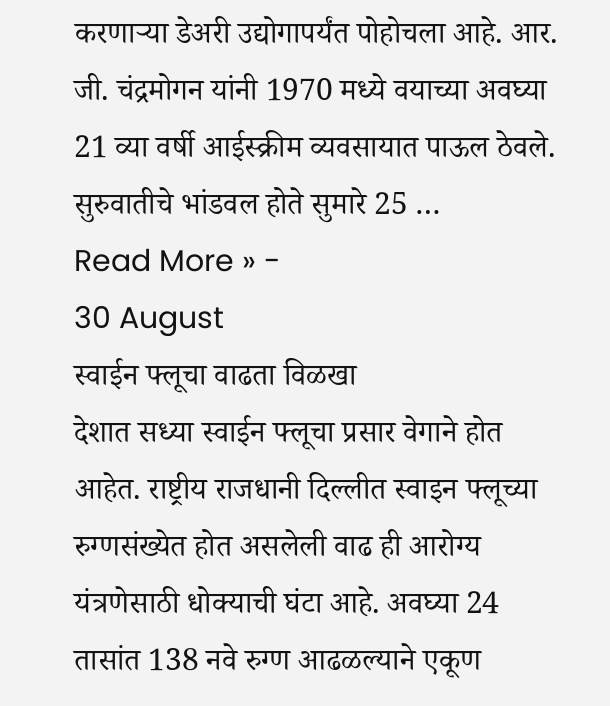करणाऱ्या डेअरी उद्योगापर्यंत पोहोचला आहे. आर. जी. चंद्रमोगन यांनी 1970 मध्ये वयाच्या अवघ्या 21 व्या वर्षी आईस्क्रीम व्यवसायात पाऊल ठेवले. सुरुवातीचे भांडवल होते सुमारे 25 …
Read More » -
30 August
स्वाईन फ्लूचा वाढता विळखा
देशात सध्या स्वाईन फ्लूचा प्रसार वेगाने होत आहेत. राष्ट्रीय राजधानी दिल्लीत स्वाइन फ्लूच्या रुग्णसंख्येत होत असलेली वाढ ही आरोग्य यंत्रणेसाठी धोक्याची घंटा आहे. अवघ्या 24 तासांत 138 नवे रुग्ण आढळल्याने एकूण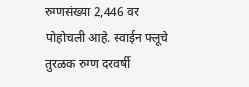रुग्णसंख्या 2,446 वर पोहोचली आहे. स्वाईन फ्लूचे तुरळक रुग्ण दरवर्षी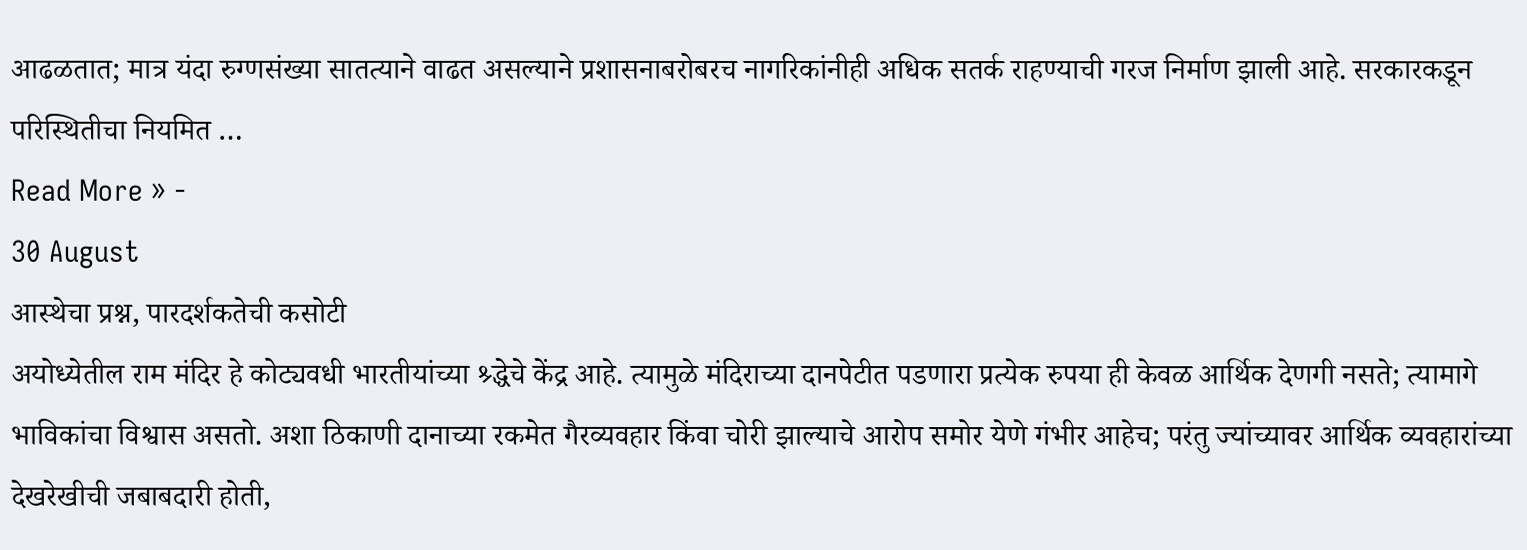आढळतात; मात्र यंदा रुग्णसंख्या सातत्याने वाढत असल्याने प्रशासनाबरोबरच नागरिकांनीही अधिक सतर्क राहण्याची गरज निर्माण झाली आहे. सरकारकडून परिस्थितीचा नियमित …
Read More » -
30 August
आस्थेचा प्रश्न, पारदर्शकतेची कसोटी
अयोध्येतील राम मंदिर हे कोट्यवधी भारतीयांच्या श्र्द्धेचे केंद्र आहे. त्यामुळे मंदिराच्या दानपेटीत पडणारा प्रत्येक रुपया ही केवळ आर्थिक देणगी नसते; त्यामागे भाविकांचा विश्वास असतो. अशा ठिकाणी दानाच्या रकमेत गैरव्यवहार किंवा चोरी झाल्याचे आरोप समोर येणे गंभीर आहेच; परंतु ज्यांच्यावर आर्थिक व्यवहारांच्या देखरेखीची जबाबदारी होती,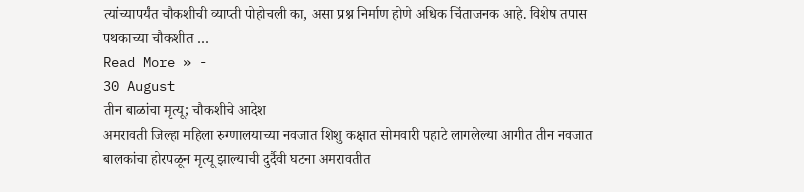त्यांच्यापर्यंत चौकशीची व्याप्ती पोहोचली का, असा प्रश्न निर्माण होणे अधिक चिंताजनक आहे. विशेष तपास पथकाच्या चौकशीत …
Read More » -
30 August
तीन बाळांचा मृत्यू; चौकशीचे आदेश
अमरावती जिल्हा महिला रुग्णालयाच्या नवजात शिशु कक्षात सोमवारी पहाटे लागलेल्या आगीत तीन नवजात बालकांचा होरपळून मृत्यू झाल्याची दुर्दैवी घटना अमरावतीत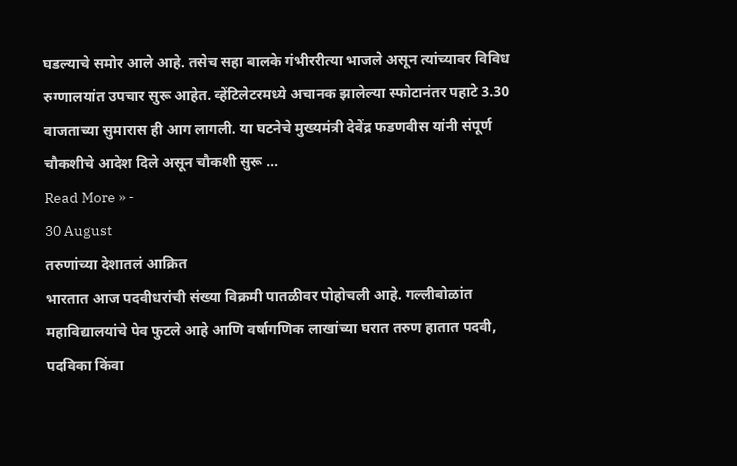घडल्याचे समोर आले आहे. तसेच सहा बालके गंभीररीत्या भाजले असून त्यांच्यावर विविध रुग्णालयांत उपचार सुरू आहेत. व्हेंटिलेटरमध्ये अचानक झालेल्या स्फोटानंतर पहाटे 3.30 वाजताच्या सुमारास ही आग लागली. या घटनेचे मुख्यमंत्री देवेंद्र फडणवीस यांनी संपूर्ण चौकशीचे आदेश दिले असून चौकशी सुरू …
Read More » -
30 August
तरुणांच्या देशातलं आक्रित
भारतात आज पदवीधरांची संख्या विक्रमी पातळीवर पोहोचली आहे. गल्लीबोळांत महाविद्यालयांचे पेव फुटले आहे आणि वर्षागणिक लाखांच्या घरात तरुण हातात पदवी, पदविका किंवा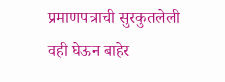प्रमाणपत्राची सुरकुतलेली वही घेऊन बाहेर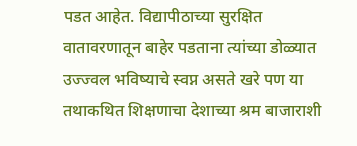पडत आहेत. विद्यापीठाच्या सुरक्षित वातावरणातून बाहेर पडताना त्यांच्या डोळ्यात उज्ज्वल भविष्याचे स्वप्न असते खरे पण या तथाकथित शिक्षणाचा देशाच्या श्रम बाजाराशी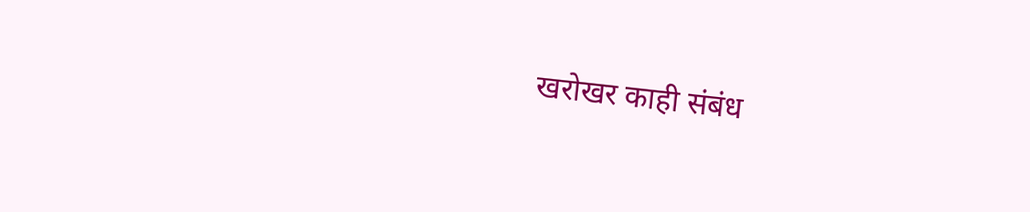खरोखर काही संबंध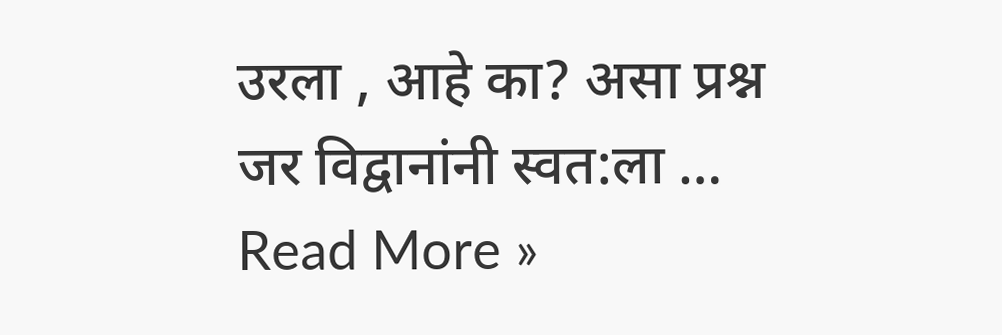उरला , आहे का? असा प्रश्न जर विद्वानांनी स्वत:ला …
Read More »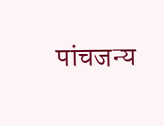पांचजन्य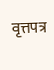वृत्तपत्र